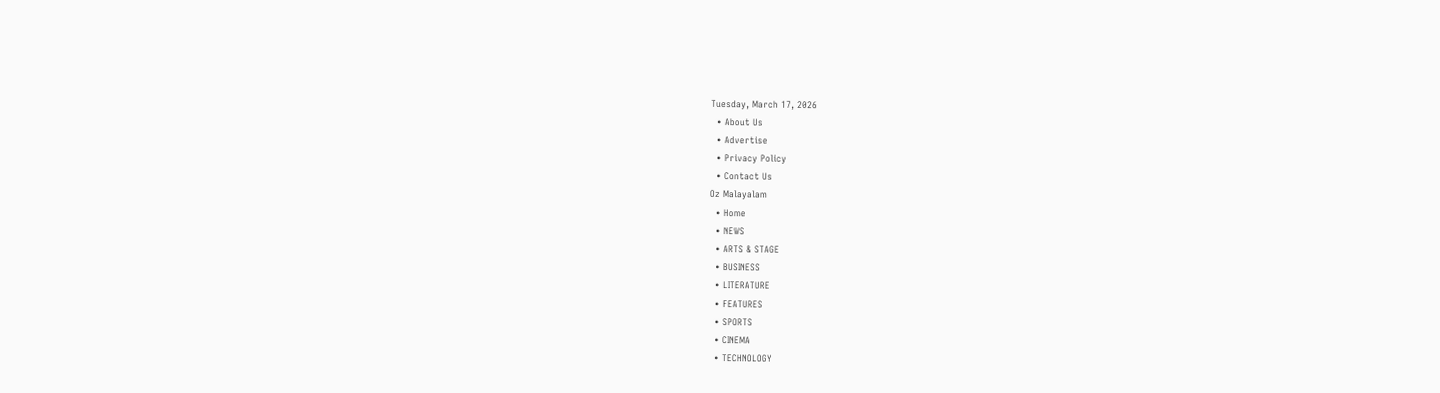Tuesday, March 17, 2026
  • About Us
  • Advertise
  • Privacy Policy
  • Contact Us
Oz Malayalam
  • Home
  • NEWS
  • ARTS & STAGE
  • BUSINESS
  • LITERATURE
  • FEATURES
  • SPORTS
  • CINEMA
  • TECHNOLOGY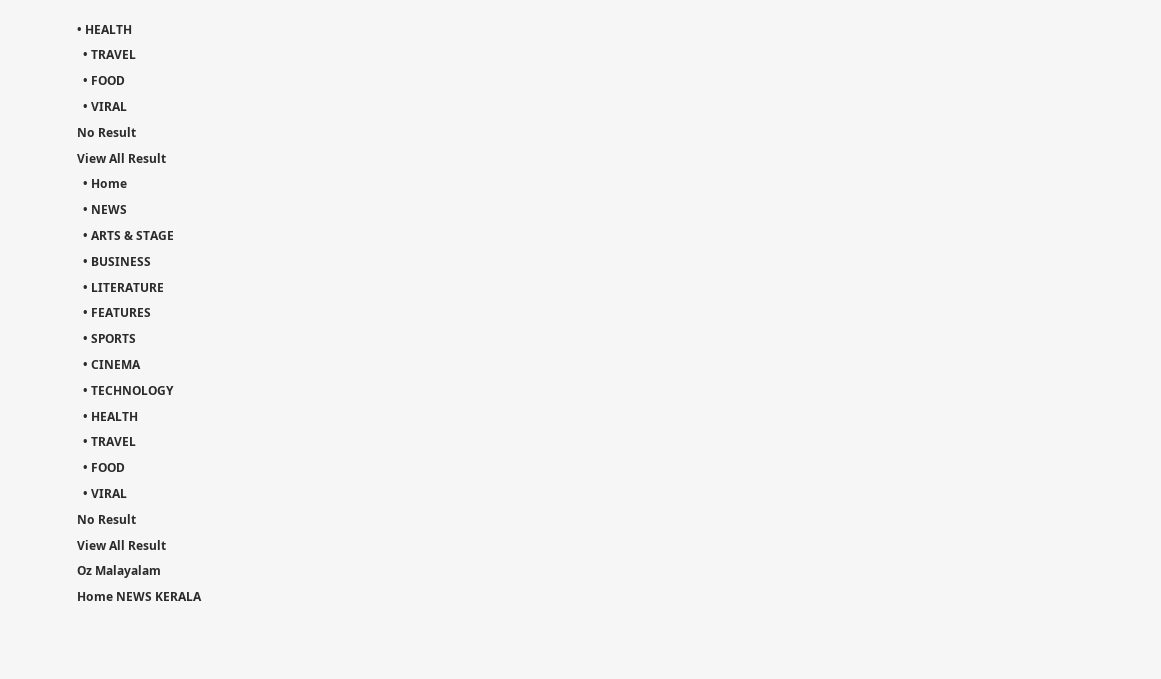• HEALTH
  • TRAVEL
  • FOOD
  • VIRAL
No Result
View All Result
  • Home
  • NEWS
  • ARTS & STAGE
  • BUSINESS
  • LITERATURE
  • FEATURES
  • SPORTS
  • CINEMA
  • TECHNOLOGY
  • HEALTH
  • TRAVEL
  • FOOD
  • VIRAL
No Result
View All Result
Oz Malayalam
Home NEWS KERALA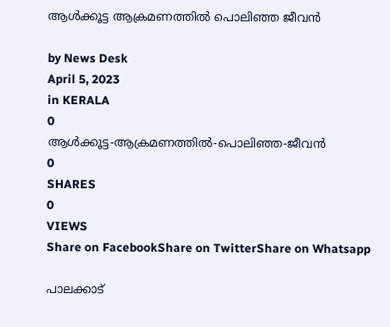ആൾക്കൂട്ട ആക്രമണത്തിൽ പൊലിഞ്ഞ ജീവൻ

by News Desk
April 5, 2023
in KERALA
0
ആൾക്കൂട്ട-ആക്രമണത്തിൽ-പൊലിഞ്ഞ-ജീവൻ
0
SHARES
0
VIEWS
Share on FacebookShare on TwitterShare on Whatsapp

പാലക്കാട്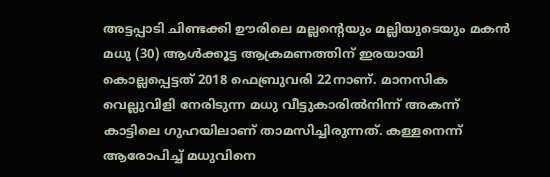അട്ടപ്പാടി ചിണ്ടക്കി ഊരിലെ മല്ലന്റെയും മല്ലിയുടെയും മകൻ മധു (30) ആൾക്കൂട്ട ആക്രമണത്തിന് ഇരയായി കൊല്ലപ്പെട്ടത് 2018 ഫെബ്രുവരി 22നാണ്. മാനസിക വെല്ലുവിളി നേരിടുന്ന മധു വീട്ടുകാരിൽനിന്ന് അകന്ന് കാട്ടിലെ ഗുഹയിലാണ് താമസിച്ചിരുന്നത്. കള്ളനെന്ന് ആരോപിച്ച് മധുവിനെ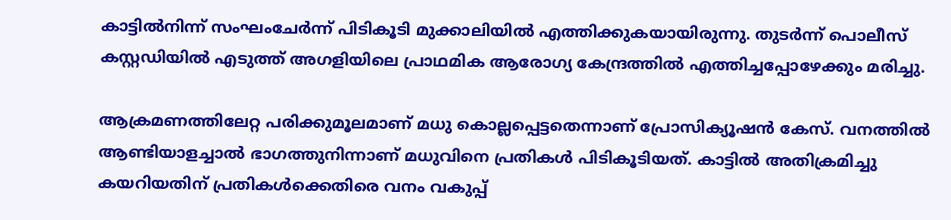കാട്ടിൽനിന്ന് സംഘംചേർന്ന് പിടികൂടി മുക്കാലിയിൽ എത്തിക്കുകയായിരുന്നു. തുടർന്ന് പൊലീസ് കസ്റ്റഡിയിൽ എടുത്ത് അഗളിയിലെ പ്രാഥമിക ആരോഗ്യ കേന്ദ്രത്തിൽ എത്തിച്ചപ്പോഴേക്കും മരിച്ചു.

ആക്രമണത്തിലേറ്റ പരിക്കുമൂലമാണ് മധു കൊല്ലപ്പെട്ടതെന്നാണ് പ്രോസിക്യൂഷൻ കേസ്. വനത്തിൽ ആണ്ടിയാളച്ചാൽ ഭാഗത്തുനിന്നാണ് മധുവിനെ പ്രതികൾ പിടികൂടിയത്. കാട്ടിൽ അതിക്രമിച്ചു കയറിയതിന് പ്രതികൾക്കെതിരെ വനം വകുപ്പ്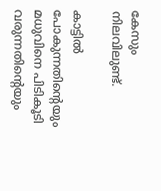കേസും നിലവിലുണ്ട്.

കാട്ടിൽ പോകുന്നതിന്റെയും മധുവിനെ പിടികൂടി വരുന്നതിന്റെയും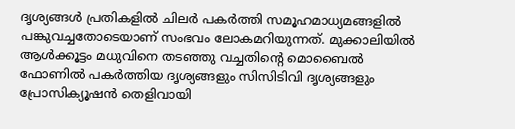ദൃശ്യങ്ങൾ പ്രതികളിൽ ചിലർ പകർത്തി സമൂഹമാധ്യമങ്ങളിൽ പങ്കുവച്ചതോടെയാണ് സംഭവം ലോകമറിയുന്നത്. മുക്കാലിയിൽ ആൾക്കൂട്ടം മധുവിനെ തടഞ്ഞു വച്ചതിന്റെ മൊബൈൽ ഫോണിൽ പകർത്തിയ ദൃശ്യങ്ങളും സിസിടിവി ദൃശ്യങ്ങളും പ്രോസിക്യൂഷൻ തെളിവായി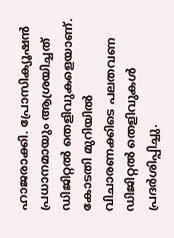ഹാജരാക്കി. പ്രോസിക്യൂഷൻ പ്രധാനമായും ആശ്രയിച്ചത് ഡിജിറ്റൽ തെളിവുകളെയാണ്. കോടതി മുറിയിൽ വിചാരണക്കിടെ പലതവണ ഡിജിറ്റൽ തെളിവുകൾ പ്രദർശിപ്പിച്ചു.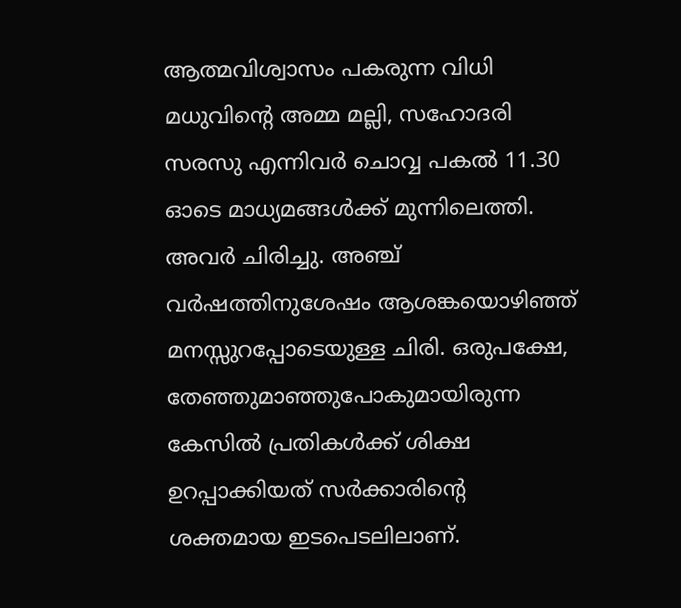ആത്മവിശ്വാസം പകരുന്ന വിധി
മധുവിന്റെ അമ്മ മല്ലി, സഹോദരി സരസു എന്നിവർ ചൊവ്വ പകൽ 11.30 ഓടെ മാധ്യമങ്ങൾക്ക് മുന്നിലെത്തി. അവർ ചിരിച്ചു. അഞ്ച് വർഷത്തിനുശേഷം ആശങ്കയൊഴിഞ്ഞ് മനസ്സുറപ്പോടെയുള്ള ചിരി. ഒരുപക്ഷേ, തേഞ്ഞുമാഞ്ഞുപോകുമായിരുന്ന കേസിൽ പ്രതികൾക്ക് ശിക്ഷ ഉറപ്പാക്കിയത് സർക്കാരിന്റെ ശക്തമായ ഇടപെടലിലാണ്.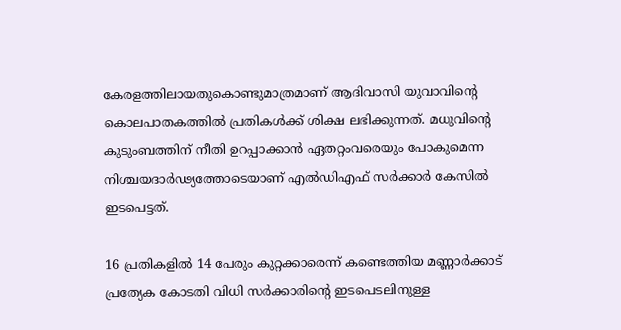കേരളത്തിലായതുകൊണ്ടുമാത്രമാണ് ആദിവാസി യുവാവിന്റെ കൊലപാതകത്തിൽ പ്രതികൾക്ക് ശിക്ഷ ലഭിക്കുന്നത്. മധുവിന്റെ കുടുംബത്തിന് നീതി ഉറപ്പാക്കാൻ ഏതറ്റംവരെയും പോകുമെന്ന നിശ്ചയദാർഢ്യത്തോടെയാണ് എൽഡിഎഫ് സർക്കാർ കേസിൽ ഇടപെട്ടത്.

16 പ്രതികളിൽ 14 പേരും കുറ്റക്കാരെന്ന് കണ്ടെത്തിയ മണ്ണാർക്കാട് പ്രത്യേക കോടതി വിധി സർക്കാരിന്റെ ഇടപെടലിനുള്ള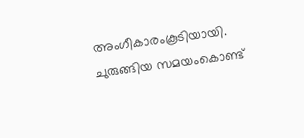അംഗീകാരംകൂടിയായി. ചുരുങ്ങിയ സമയംകൊണ്ട്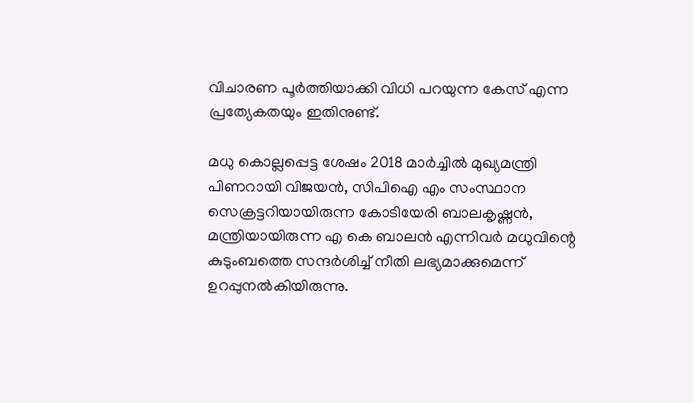വിചാരണ പൂർത്തിയാക്കി വിധി പറയുന്ന കേസ് എന്ന പ്രത്യേകതയും ഇതിനുണ്ട്.

മധു കൊല്ലപ്പെട്ട ശേഷം 2018 മാർച്ചിൽ മുഖ്യമന്ത്രി പിണറായി വിജയൻ, സിപിഐ എം സംസ്ഥാന സെക്രട്ടറിയായിരുന്ന കോടിയേരി ബാലകൃഷ്ണൻ, മന്ത്രിയായിരുന്ന എ കെ ബാലൻ എന്നിവർ മധുവിന്റെ കുടുംബത്തെ സന്ദർശിച്ച് നീതി ലഭ്യമാക്കുമെന്ന് ഉറപ്പുനൽകിയിരുന്നു.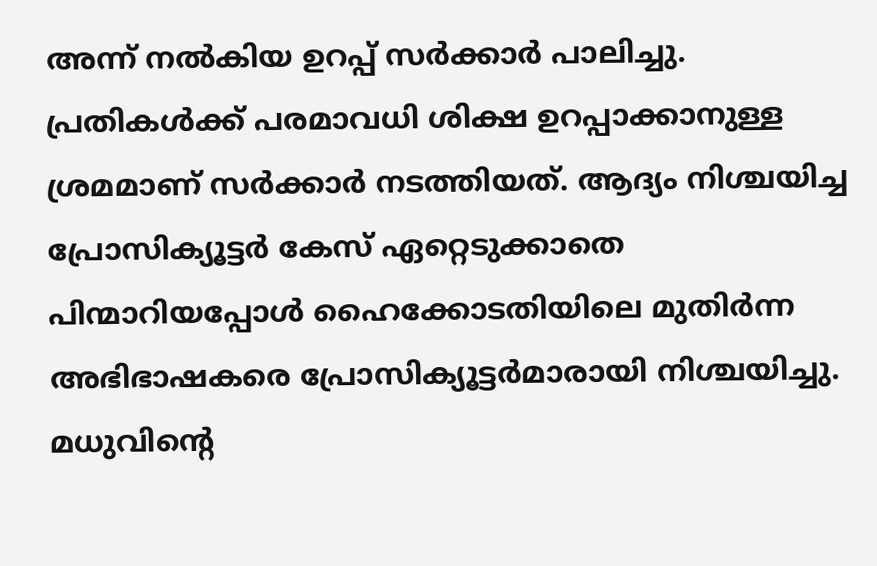അന്ന് നൽകിയ ഉറപ്പ് സർക്കാർ പാലിച്ചു. പ്രതികൾക്ക് പരമാവധി ശിക്ഷ ഉറപ്പാക്കാനുള്ള ശ്രമമാണ് സർക്കാർ നടത്തിയത്. ആദ്യം നിശ്ചയിച്ച പ്രോസിക്യൂട്ടർ കേസ് ഏറ്റെടുക്കാതെ പിന്മാറിയപ്പോൾ ഹൈക്കോടതിയിലെ മുതിർന്ന അഭിഭാഷകരെ പ്രോസിക്യൂട്ടർമാരായി നിശ്ചയിച്ചു. മധുവിന്റെ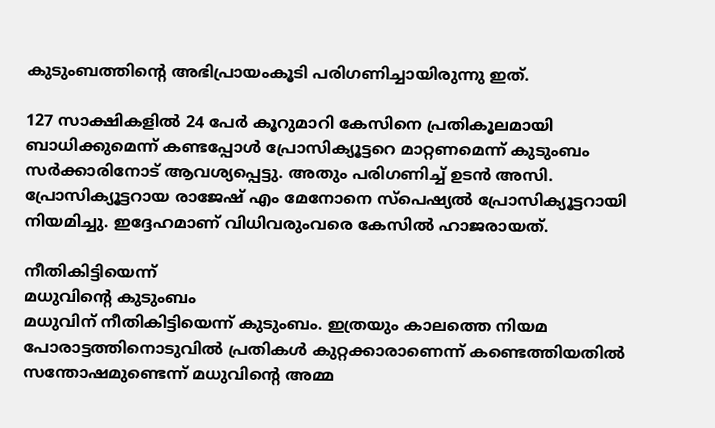കുടുംബത്തിന്റെ അഭിപ്രായംകൂടി പരിഗണിച്ചായിരുന്നു ഇത്.

127 സാക്ഷികളിൽ 24 പേർ കൂറുമാറി കേസിനെ പ്രതികൂലമായി ബാധിക്കുമെന്ന് കണ്ടപ്പോൾ പ്രോസിക്യൂട്ടറെ മാറ്റണമെന്ന് കുടുംബം സർക്കാരിനോട് ആവശ്യപ്പെട്ടു. അതും പരിഗണിച്ച് ഉടൻ അസി. പ്രോസിക്യൂട്ടറായ രാജേഷ് എം മേനോനെ സ്പെഷ്യൽ പ്രോസിക്യൂട്ടറായി നിയമിച്ചു. ഇദ്ദേഹമാണ് വിധിവരുംവരെ കേസിൽ ഹാജരായത്.

നീതികിട്ടിയെന്ന്
മധുവിന്റെ കുടുംബം
മധുവിന് നീതികിട്ടിയെന്ന് കുടുംബം. ഇത്രയും കാലത്തെ നിയമ പോരാട്ടത്തിനൊടുവിൽ പ്രതികൾ കുറ്റക്കാരാണെന്ന് കണ്ടെത്തിയതിൽ സന്തോഷമുണ്ടെന്ന് മധുവിന്റെ അമ്മ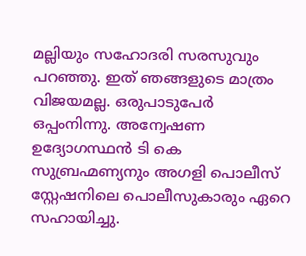മല്ലിയും സഹോദരി സരസുവും പറഞ്ഞു. ഇത് ഞങ്ങളുടെ മാത്രം വിജയമല്ല. ഒരുപാടുപേർ ഒപ്പംനിന്നു. അന്വേഷണ ഉദ്യോഗസ്ഥൻ ടി കെ സുബ്രഹ്മണ്യനും അഗളി പൊലീസ് സ്റ്റേഷനിലെ പൊലീസുകാരും ഏറെ സഹായിച്ചു.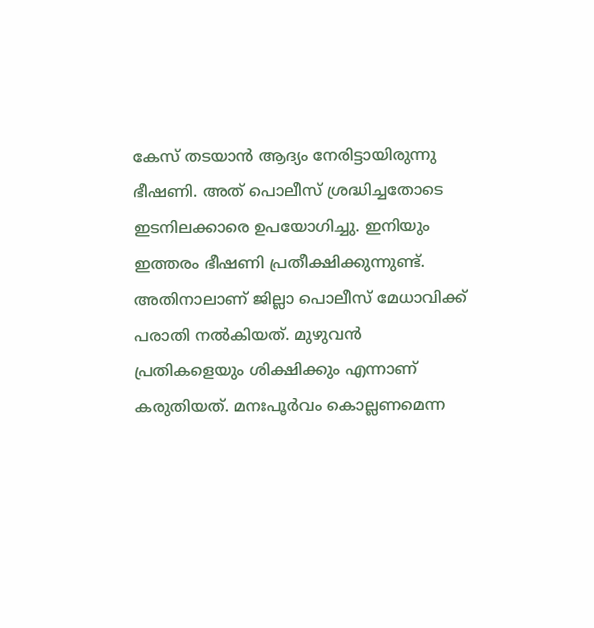കേസ് തടയാൻ ആദ്യം നേരിട്ടായിരുന്നു ഭീഷണി. അത് പൊലീസ് ശ്രദ്ധിച്ചതോടെ ഇടനിലക്കാരെ ഉപയോഗിച്ചു. ഇനിയും ഇത്തരം ഭീഷണി പ്രതീക്ഷിക്കുന്നുണ്ട്. അതിനാലാണ് ജില്ലാ പൊലീസ് മേധാവിക്ക് പരാതി നൽകിയത്. മുഴുവൻ പ്രതികളെയും ശിക്ഷിക്കും എന്നാണ് കരുതിയത്. മനഃപൂർവം കൊല്ലണമെന്ന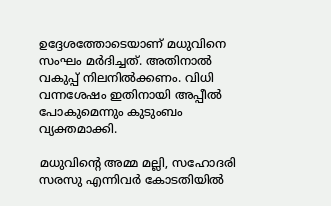ഉദ്ദേശത്തോടെയാണ് മധുവിനെ സംഘം മർദിച്ചത്. അതിനാൽ വകുപ്പ് നിലനിൽക്കണം. വിധി വന്നശേഷം ഇതിനായി അപ്പീൽ പോകുമെന്നും കുടുംബം വ്യക്തമാക്കി.

മധുവിന്റെ അമ്മ മല്ലി, സഹോദരി സരസു എന്നിവർ കോടതിയിൽ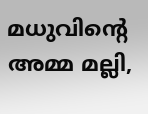മധുവിന്റെ അമ്മ മല്ലി,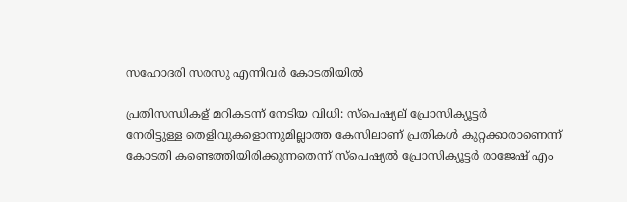സഹോദരി സരസു എന്നിവർ കോടതിയിൽ

പ്രതിസന്ധികള് മറികടന്ന് നേടിയ വിധി: സ്പെഷ്യല് പ്രോസിക്യൂട്ടർ
നേരിട്ടുള്ള തെളിവുകളൊന്നുമില്ലാത്ത കേസിലാണ് പ്രതികൾ കുറ്റക്കാരാണെന്ന് കോടതി കണ്ടെത്തിയിരിക്കുന്നതെന്ന് സ്പെഷ്യൽ പ്രോസിക്യൂട്ടർ രാജേഷ് എം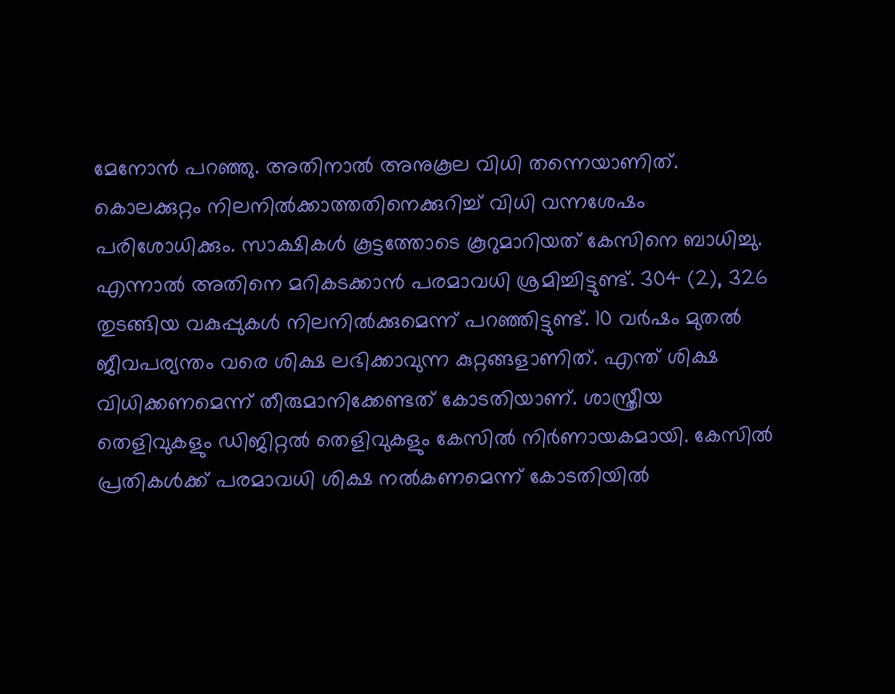മേനോൻ പറഞ്ഞു. അതിനാൽ അനുകൂല വിധി തന്നെയാണിത്. കൊലക്കുറ്റം നിലനിൽക്കാത്തതിനെക്കുറിച്ച് വിധി വന്നശേഷം പരിശോധിക്കും. സാക്ഷികൾ കൂട്ടത്തോടെ കൂറുമാറിയത് കേസിനെ ബാധിച്ചു. എന്നാൽ അതിനെ മറികടക്കാൻ പരമാവധി ശ്രമിച്ചിട്ടുണ്ട്. 304 (2), 326 തുടങ്ങിയ വകുപ്പുകൾ നിലനിൽക്കുമെന്ന് പറഞ്ഞിട്ടുണ്ട്. 10 വർഷം മുതൽ ജീവപര്യന്തം വരെ ശിക്ഷ ലഭിക്കാവുന്ന കുറ്റങ്ങളാണിത്. എന്ത് ശിക്ഷ വിധിക്കണമെന്ന് തീരുമാനിക്കേണ്ടത് കോടതിയാണ്. ശാസ്ത്രീയ തെളിവുകളും ഡിജിറ്റൽ തെളിവുകളും കേസിൽ നിർണായകമായി. കേസിൽ പ്രതികൾക്ക് പരമാവധി ശിക്ഷ നൽകണമെന്ന് കോടതിയിൽ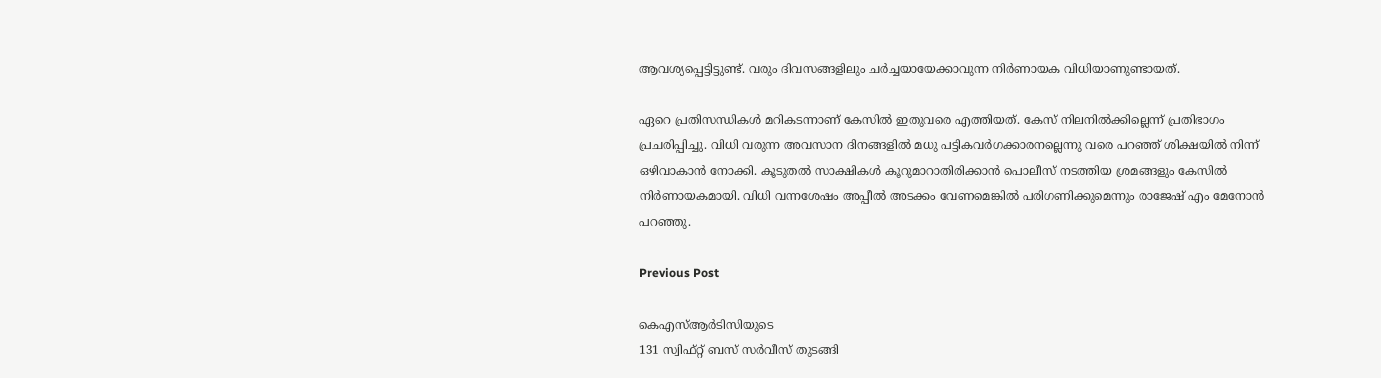ആവശ്യപ്പെട്ടിട്ടുണ്ട്. വരും ദിവസങ്ങളിലും ചർച്ചയായേക്കാവുന്ന നിർണായക വിധിയാണുണ്ടായത്.

ഏറെ പ്രതിസന്ധികൾ മറികടന്നാണ് കേസിൽ ഇതുവരെ എത്തിയത്. കേസ് നിലനിൽക്കില്ലെന്ന് പ്രതിഭാഗം പ്രചരിപ്പിച്ചു. വിധി വരുന്ന അവസാന ദിനങ്ങളിൽ മധു പട്ടികവർഗക്കാരനല്ലെന്നു വരെ പറഞ്ഞ് ശിക്ഷയിൽ നിന്ന് ഒഴിവാകാൻ നോക്കി. കൂടുതൽ സാക്ഷികൾ കൂറുമാറാതിരിക്കാൻ പൊലീസ് നടത്തിയ ശ്രമങ്ങളും കേസിൽ നിർണായകമായി. വിധി വന്നശേഷം അപ്പീൽ അടക്കം വേണമെങ്കിൽ പരിഗണിക്കുമെന്നും രാജേഷ് എം മേനോൻ പറഞ്ഞു.

Previous Post

കെഎസ്‌ആർടിസിയുടെ
131 സ്വിഫ്‌റ്റ്‌ ബസ്‌ സർവീസ്‌ തുടങ്ങി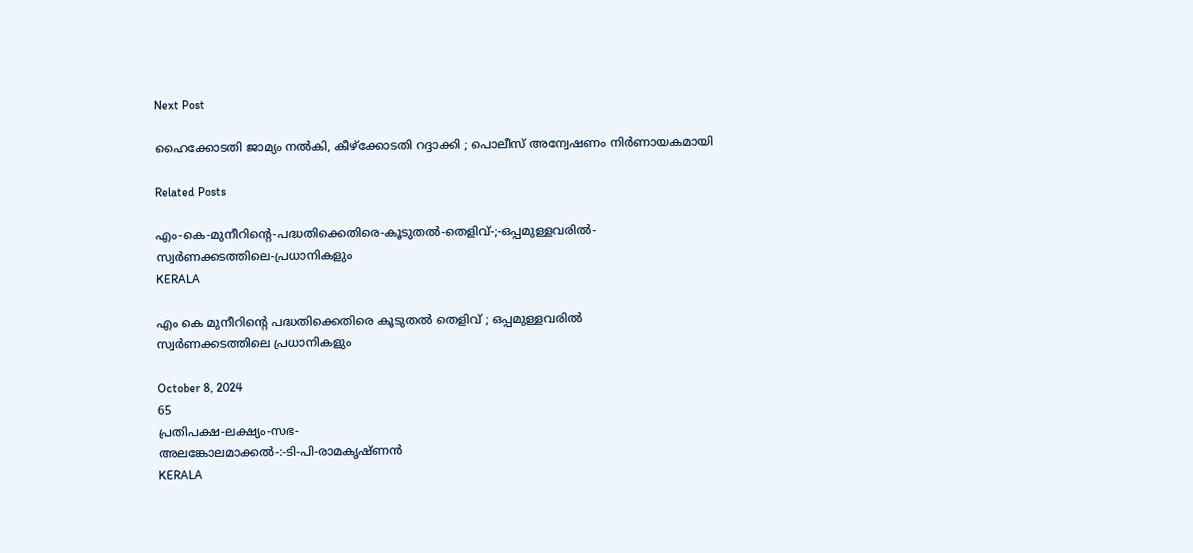Next Post

ഹൈക്കോടതി ജാമ്യം നൽകി, കീഴ്‌ക്കോടതി റദ്ദാക്കി ; പൊലീസ്‌ അന്വേഷണം നിർണായകമായി

Related Posts

എം-കെ-മുനീറിന്റെ-പദ്ധതിക്കെതിരെ-കൂടുതൽ-തെളിവ്‌-;-ഒപ്പമുള്ളവരിൽ-
സ്വർണക്കടത്തിലെ-പ്രധാനികളും
KERALA

എം കെ മുനീറിന്റെ പദ്ധതിക്കെതിരെ കൂടുതൽ തെളിവ്‌ ; ഒപ്പമുള്ളവരിൽ
സ്വർണക്കടത്തിലെ പ്രധാനികളും

October 8, 2024
65
പ്രതിപക്ഷ-ലക്ഷ്യം-സഭ-
അലങ്കോലമാക്കൽ-:-ടി-പി-രാമകൃഷ്‌ണൻ
KERALA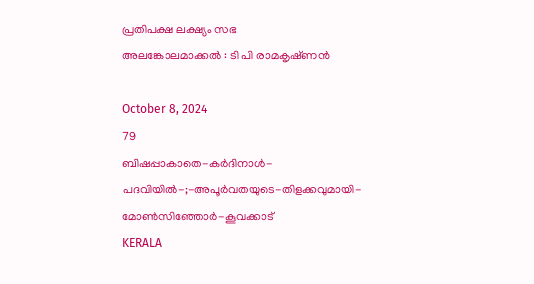പ്രതിപക്ഷ ലക്ഷ്യം സഭ
അലങ്കോലമാക്കൽ : ടി പി രാമകൃഷ്‌ണൻ

October 8, 2024
79
ബിഷപ്പാകാതെ-കർദിനാൾ-പദവിയിൽ-;-അപൂർവതയുടെ-തിളക്കവുമായി-മോൺസിഞ്ഞോർ-കൂവക്കാട്‌
KERALA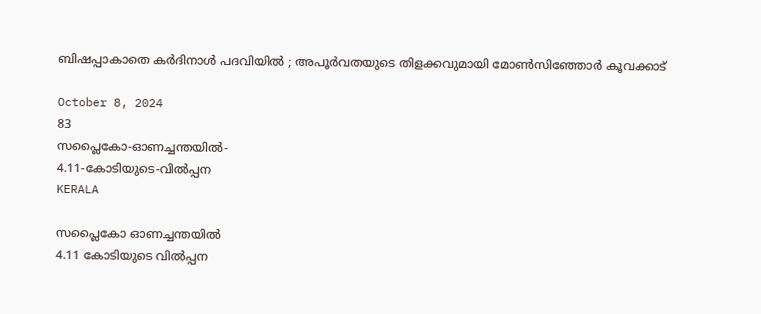ബിഷപ്പാകാതെ കർദിനാൾ പദവിയിൽ ; അപൂർവതയുടെ തിളക്കവുമായി മോൺസിഞ്ഞോർ കൂവക്കാട്‌

October 8, 2024
83
സപ്ലൈകോ-ഓണച്ചന്തയിൽ-
4.11-കോടിയുടെ-വിൽപ്പന
KERALA

സപ്ലൈകോ ഓണച്ചന്തയിൽ
4.11 കോടിയുടെ വിൽപ്പന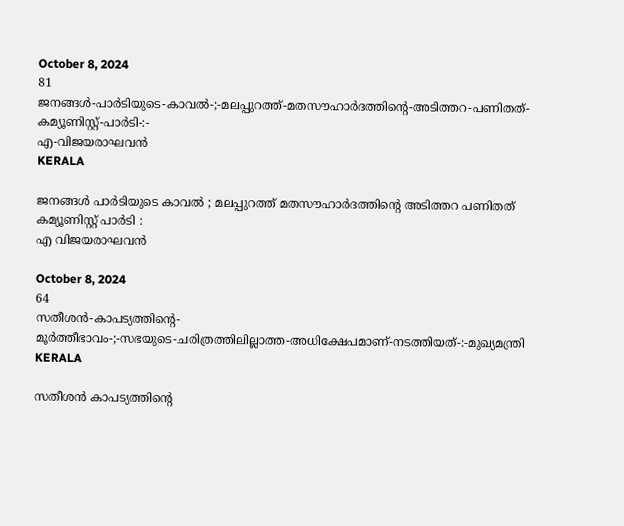October 8, 2024
81
ജനങ്ങൾ-പാർടിയുടെ-കാവൽ-;-മലപ്പുറത്ത്-മതസൗഹാർദത്തിന്റെ-അടിത്തറ-പണിതത്-കമ്യൂണിസ്റ്റ്-പാർടി-:-
എ-വിജയരാഘവൻ
KERALA

ജനങ്ങൾ പാർടിയുടെ കാവൽ ; മലപ്പുറത്ത് മതസൗഹാർദത്തിന്റെ അടിത്തറ പണിതത് കമ്യൂണിസ്റ്റ് പാർടി :
എ വിജയരാഘവൻ

October 8, 2024
64
സതീശൻ-കാപട്യത്തിന്റെ-
മൂർത്തീഭാവം-;-സഭയുടെ-ചരിത്രത്തിലില്ലാത്ത-അധിക്ഷേപമാണ്‌-നടത്തിയത്‌-:-മുഖ്യമന്ത്രി
KERALA

സതീശൻ കാപട്യത്തിന്റെ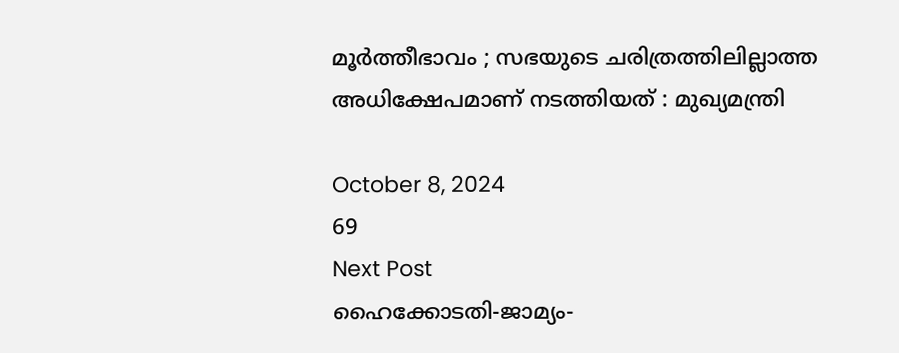മൂർത്തീഭാവം ; സഭയുടെ ചരിത്രത്തിലില്ലാത്ത അധിക്ഷേപമാണ്‌ നടത്തിയത്‌ : മുഖ്യമന്ത്രി

October 8, 2024
69
Next Post
ഹൈക്കോടതി-ജാമ്യം-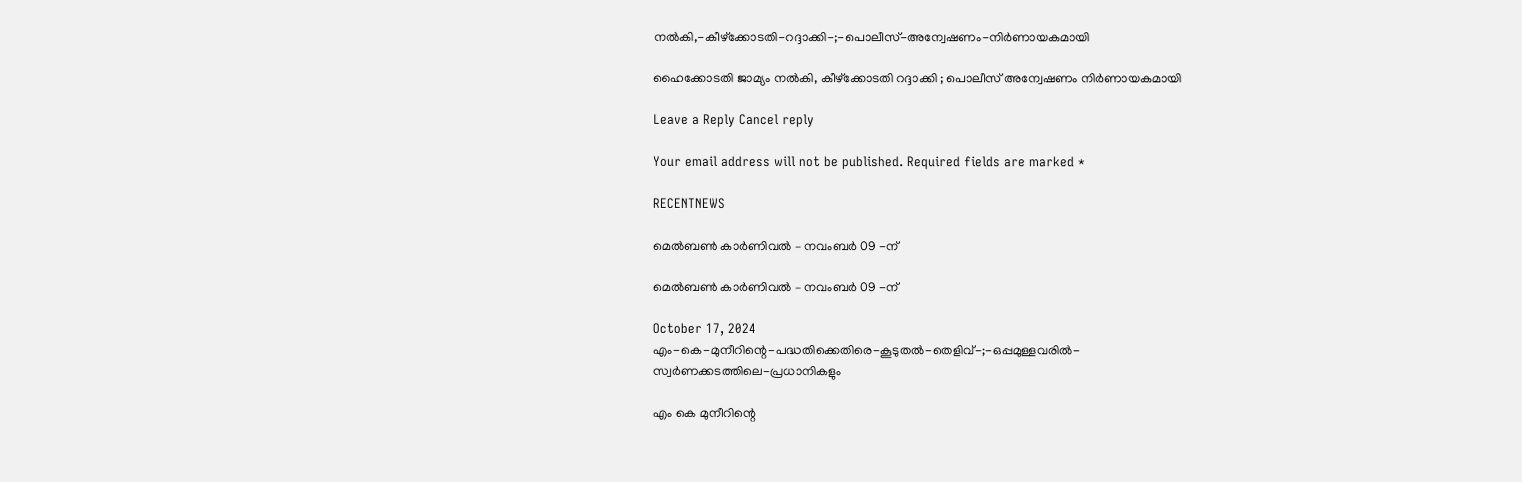നൽകി,-കീഴ്‌ക്കോടതി-റദ്ദാക്കി-;-പൊലീസ്‌-അന്വേഷണം-നിർണായകമായി

ഹൈക്കോടതി ജാമ്യം നൽകി, കീഴ്‌ക്കോടതി റദ്ദാക്കി ; പൊലീസ്‌ അന്വേഷണം നിർണായകമായി

Leave a Reply Cancel reply

Your email address will not be published. Required fields are marked *

RECENTNEWS

മെൽബൺ കാർണിവൽ – നവംബർ 09 -ന്

മെൽബൺ കാർണിവൽ – നവംബർ 09 -ന്

October 17, 2024
എം-കെ-മുനീറിന്റെ-പദ്ധതിക്കെതിരെ-കൂടുതൽ-തെളിവ്‌-;-ഒപ്പമുള്ളവരിൽ-
സ്വർണക്കടത്തിലെ-പ്രധാനികളും

എം കെ മുനീറിന്റെ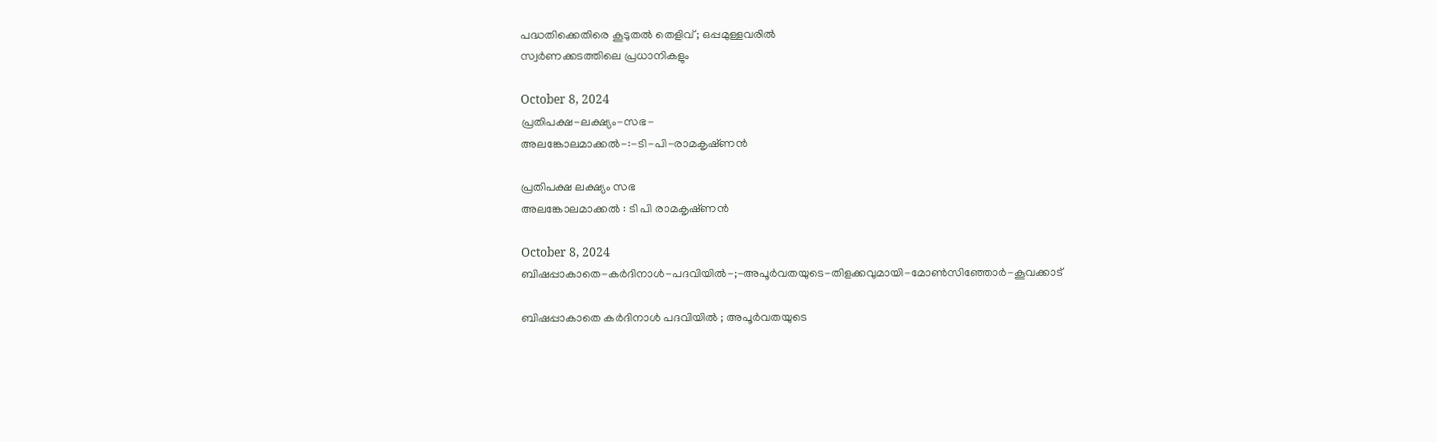പദ്ധതിക്കെതിരെ കൂടുതൽ തെളിവ്‌ ; ഒപ്പമുള്ളവരിൽ
സ്വർണക്കടത്തിലെ പ്രധാനികളും

October 8, 2024
പ്രതിപക്ഷ-ലക്ഷ്യം-സഭ-
അലങ്കോലമാക്കൽ-:-ടി-പി-രാമകൃഷ്‌ണൻ

പ്രതിപക്ഷ ലക്ഷ്യം സഭ
അലങ്കോലമാക്കൽ : ടി പി രാമകൃഷ്‌ണൻ

October 8, 2024
ബിഷപ്പാകാതെ-കർദിനാൾ-പദവിയിൽ-;-അപൂർവതയുടെ-തിളക്കവുമായി-മോൺസിഞ്ഞോർ-കൂവക്കാട്‌

ബിഷപ്പാകാതെ കർദിനാൾ പദവിയിൽ ; അപൂർവതയുടെ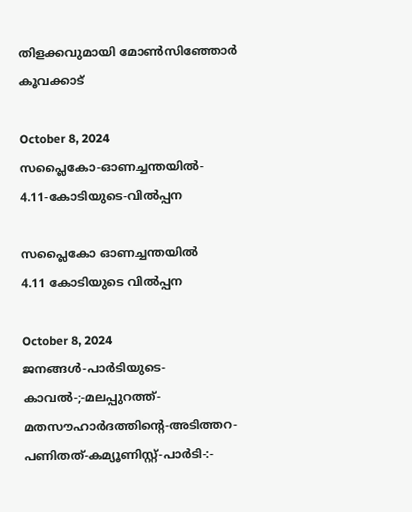തിളക്കവുമായി മോൺസിഞ്ഞോർ കൂവക്കാട്‌

October 8, 2024
സപ്ലൈകോ-ഓണച്ചന്തയിൽ-
4.11-കോടിയുടെ-വിൽപ്പന

സപ്ലൈകോ ഓണച്ചന്തയിൽ
4.11 കോടിയുടെ വിൽപ്പന

October 8, 2024
ജനങ്ങൾ-പാർടിയുടെ-കാവൽ-;-മലപ്പുറത്ത്-മതസൗഹാർദത്തിന്റെ-അടിത്തറ-പണിതത്-കമ്യൂണിസ്റ്റ്-പാർടി-:-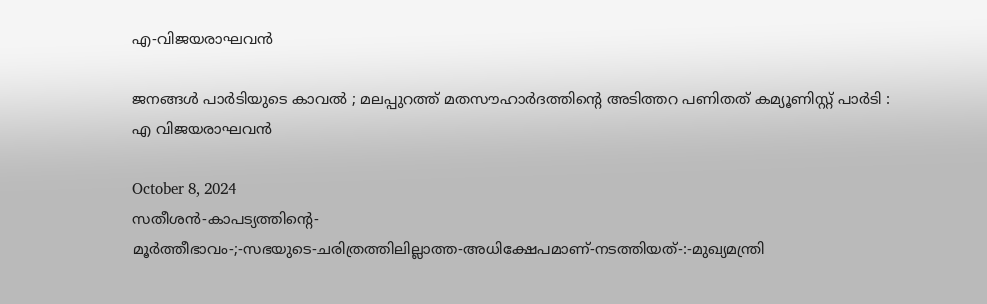എ-വിജയരാഘവൻ

ജനങ്ങൾ പാർടിയുടെ കാവൽ ; മലപ്പുറത്ത് മതസൗഹാർദത്തിന്റെ അടിത്തറ പണിതത് കമ്യൂണിസ്റ്റ് പാർടി :
എ വിജയരാഘവൻ

October 8, 2024
സതീശൻ-കാപട്യത്തിന്റെ-
മൂർത്തീഭാവം-;-സഭയുടെ-ചരിത്രത്തിലില്ലാത്ത-അധിക്ഷേപമാണ്‌-നടത്തിയത്‌-:-മുഖ്യമന്ത്രി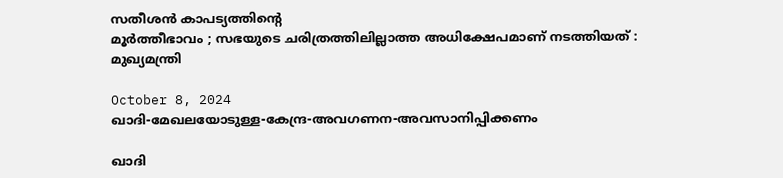സതീശൻ കാപട്യത്തിന്റെ
മൂർത്തീഭാവം ; സഭയുടെ ചരിത്രത്തിലില്ലാത്ത അധിക്ഷേപമാണ്‌ നടത്തിയത്‌ : മുഖ്യമന്ത്രി

October 8, 2024
ഖാദി-മേഖലയോടുള്ള-കേന്ദ്ര-അവഗണന-അവസാനിപ്പിക്കണം

ഖാദി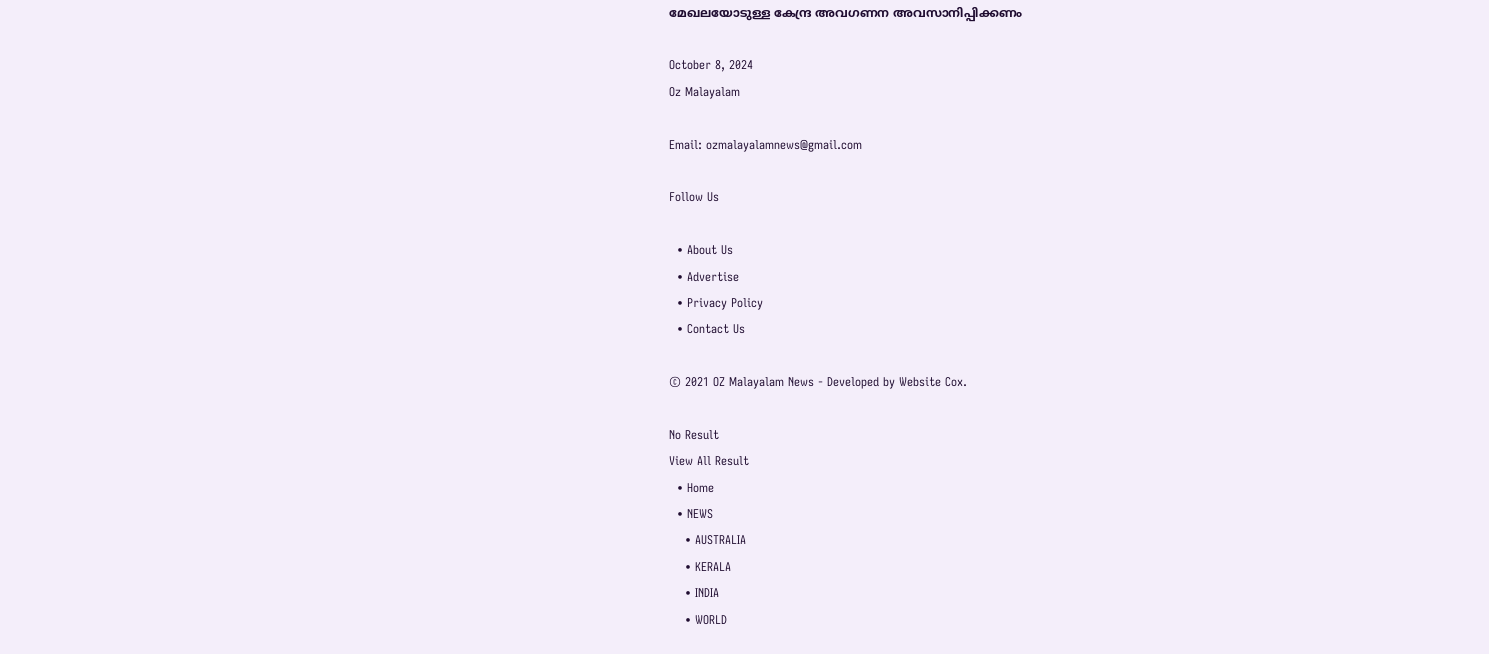മേഖലയോടുള്ള കേന്ദ്ര അവഗണന അവസാനിപ്പിക്കണം

October 8, 2024
Oz Malayalam

Email: ozmalayalamnews@gmail.com

Follow Us

  • About Us
  • Advertise
  • Privacy Policy
  • Contact Us

© 2021 OZ Malayalam News - Developed by Website Cox.

No Result
View All Result
  • Home
  • NEWS
    • AUSTRALIA
    • KERALA
    • INDIA
    • WORLD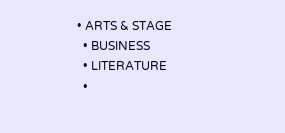• ARTS & STAGE
  • BUSINESS
  • LITERATURE
  •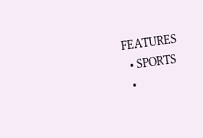FEATURES
  • SPORTS
  •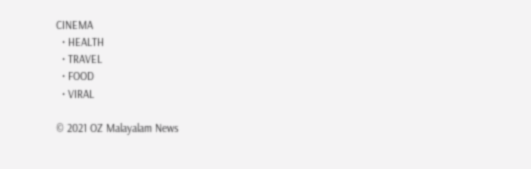CINEMA
  • HEALTH
  • TRAVEL
  • FOOD
  • VIRAL

© 2021 OZ Malayalam News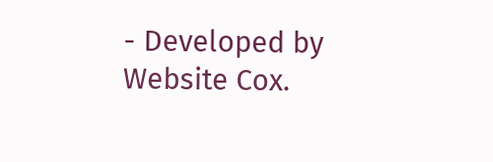- Developed by Website Cox.